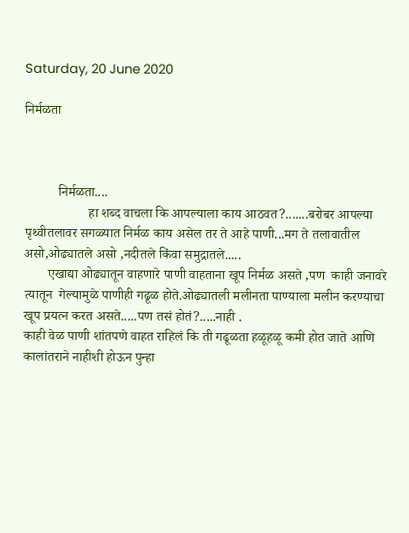Saturday, 20 June 2020

निर्मळता



          निर्मळता....
                   हा शब्द वाचला कि आपल्याला काय आठवत?.......बरोबर आपल्या पृथ्वीतलावर सगळ्यात निर्मळ काय असेल तर ते आहे पाणी...मग ते तलावातील असो,ओढ्यातले असो ,नदीतले किंवा समुद्रातले.....
       एखाद्या ओढ्यातून वाहणारे पाणी वाहताना खूप निर्मळ असते ,पण  काही जनावरे त्यातून  गेल्यामुळे पाणीही गढूळ होते.ओढ्यातली मलीनता पाण्याला मलीन करण्याचा खूप प्रयत्न करत असते.....पण तसं होतं?.....नाही .
काही वेळ पाणी शांतपणे वाहत राहिलं कि ती गढूळता हळूहळू कमी होत जाते आणि कालांतराने नाहीशी होऊन पुन्हा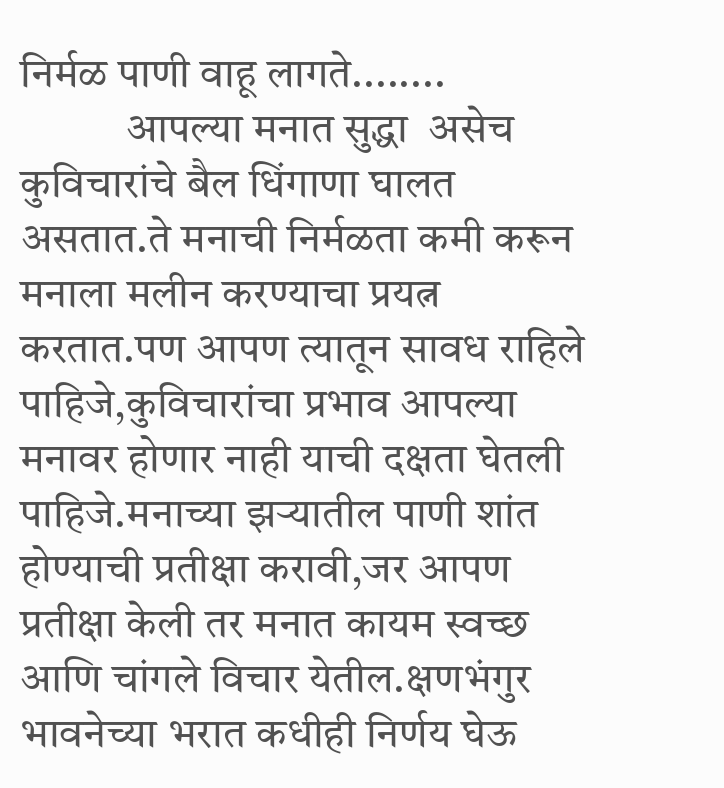निर्मळ पाणी वाहू लागते........
            आपल्या मनात सुद्धा  असेच कुविचारांचे बैल धिंगाणा घालत असतात.ते मनाची निर्मळता कमी करून मनाला मलीन करण्याचा प्रयत्न करतात.पण आपण त्यातून सावध राहिले पाहिजे,कुविचारांचा प्रभाव आपल्या मनावर होणार नाही याची दक्षता घेतली पाहिजे.मनाच्या झऱ्यातील पाणी शांत होण्याची प्रतीक्षा करावी,जर आपण प्रतीक्षा केली तर मनात कायम स्वच्छ आणि चांगले विचार येतील.क्षणभंगुर भावनेच्या भरात कधीही निर्णय घेऊ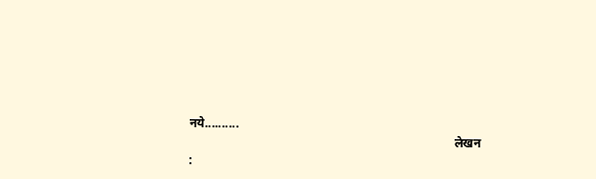नये..........
                                                                                     लेखन :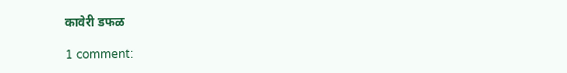कावेरी डफळ

1 comment: